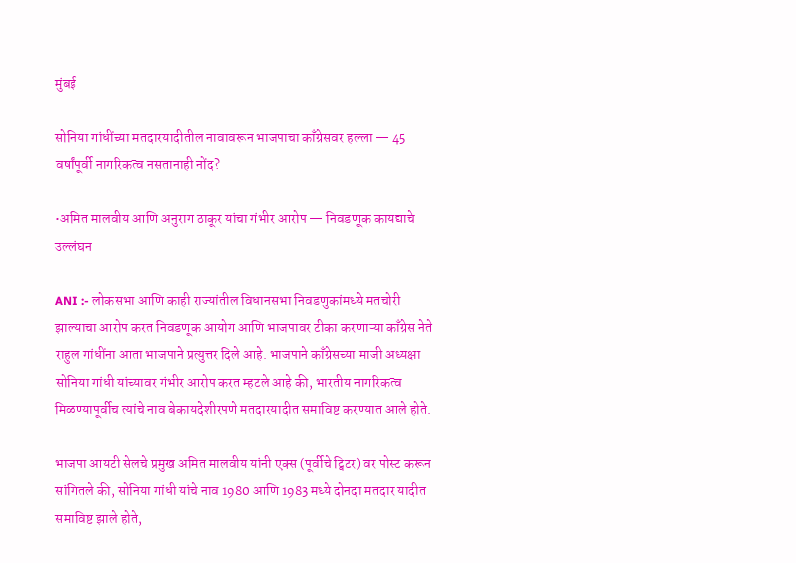मुंबई

सोनिया गांधींच्या मतदारयादीतील नावावरून भाजपाचा काँग्रेसवर हल्ला — 45 वर्षांपूर्वी नागरिकत्व नसतानाही नोंद?

•अमित मालवीय आणि अनुराग ठाकूर यांचा गंभीर आरोप — निवडणूक कायद्याचे उल्लंघन

ANI :- लोकसभा आणि काही राज्यांतील विधानसभा निवडणुकांमध्ये मतचोरी झाल्याचा आरोप करत निवडणूक आयोग आणि भाजपावर टीका करणाऱ्या काँग्रेस नेते राहुल गांधींना आता भाजपाने प्रत्युत्तर दिले आहे. भाजपाने काँग्रेसच्या माजी अध्यक्षा सोनिया गांधी यांच्यावर गंभीर आरोप करत म्हटले आहे की, भारतीय नागरिकत्व मिळण्यापूर्वीच त्यांचे नाव बेकायदेशीरपणे मतदारयादीत समाविष्ट करण्यात आले होते.

भाजपा आयटी सेलचे प्रमुख अमित मालवीय यांनी एक्स (पूर्वीचे ट्विटर) वर पोस्ट करून सांगितले की, सोनिया गांधी यांचे नाव 1980 आणि 1983 मध्ये दोनदा मतदार यादीत समाविष्ट झाले होते,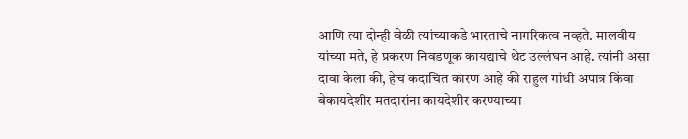आणि त्या दोन्ही वेळी त्यांच्याकडे भारताचे नागरिकत्व नव्हते. मालवीय यांच्या मते, हे प्रकरण निवडणूक कायद्याचे थेट उल्लंघन आहे. त्यांनी असा दावा केला की, हेच कदाचित कारण आहे की राहुल गांधी अपात्र किंवा बेकायदेशीर मतदारांना कायदेशीर करण्याच्या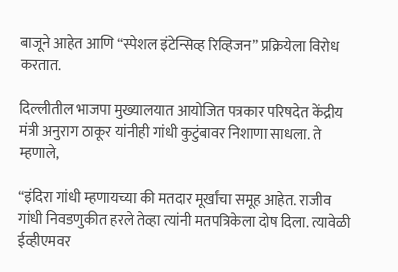बाजूने आहेत आणि “स्पेशल इंटेन्सिव्ह रिव्हिजन” प्रक्रियेला विरोध करतात.

दिल्लीतील भाजपा मुख्यालयात आयोजित पत्रकार परिषदेत केंद्रीय मंत्री अनुराग ठाकूर यांनीही गांधी कुटुंबावर निशाणा साधला. ते म्हणाले,

“इंदिरा गांधी म्हणायच्या की मतदार मूर्खांचा समूह आहेत. राजीव गांधी निवडणुकीत हरले तेव्हा त्यांनी मतपत्रिकेला दोष दिला. त्यावेळी ईव्हीएमवर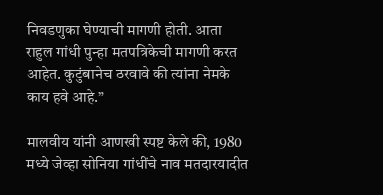निवडणुका घेण्याची मागणी होती. आता राहुल गांधी पुन्हा मतपत्रिकेची मागणी करत आहेत. कुटुंबानेच ठरवावे की त्यांना नेमके काय हवे आहे.”

मालवीय यांनी आणखी स्पष्ट केले की, 1980 मध्ये जेव्हा सोनिया गांधींचे नाव मतदारयादीत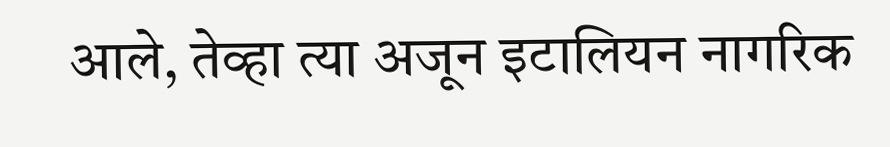आले, तेव्हा त्या अजून इटालियन नागरिक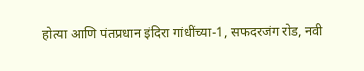होत्या आणि पंतप्रधान इंदिरा गांधींच्या-1, सफदरजंग रोड, नवी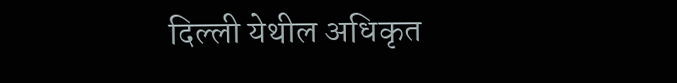दिल्ली येथील अधिकृत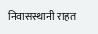निवासस्थानी राहत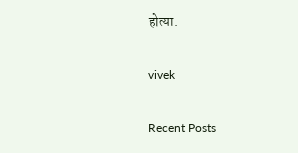होत्या.

vivek

Recent Posts